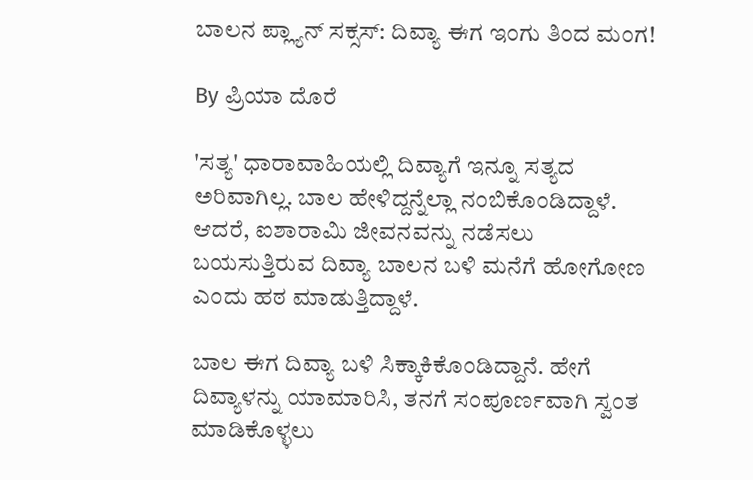ಬಾಲನ ಪ್ಲ್ಯಾನ್ ಸಕ್ಸಸ್: ದಿವ್ಯಾ ಈಗ ಇಂಗು ತಿಂದ ಮಂಗ!

By ಪ್ರಿಯಾ ದೊರೆ

'ಸತ್ಯ' ಧಾರಾವಾಹಿಯಲ್ಲಿ ದಿವ್ಯಾಗೆ ಇನ್ನೂ ಸತ್ಯದ ಅರಿವಾಗಿಲ್ಲ. ಬಾಲ ಹೇಳಿದ್ದನ್ನೆಲ್ಲಾ ನಂಬಿಕೊಂಡಿದ್ದಾಳೆ. ಆದರೆ, ಐಶಾರಾಮಿ ಜೀವನವನ್ನು ನಡೆಸಲು ಬಯಸುತ್ತಿರುವ ದಿವ್ಯಾ ಬಾಲನ ಬಳಿ ಮನೆಗೆ ಹೋಗೋಣ ಎಂದು ಹಠ ಮಾಡುತ್ತಿದ್ದಾಳೆ.

ಬಾಲ ಈಗ ದಿವ್ಯಾ ಬಳಿ ಸಿಕ್ಕಾಕಿಕೊಂಡಿದ್ದಾನೆ. ಹೇಗೆ ದಿವ್ಯಾಳನ್ನು ಯಾಮಾರಿಸಿ, ತನಗೆ ಸಂಪೂರ್ಣವಾಗಿ ಸ್ವಂತ ಮಾಡಿಕೊಳ್ಳಲು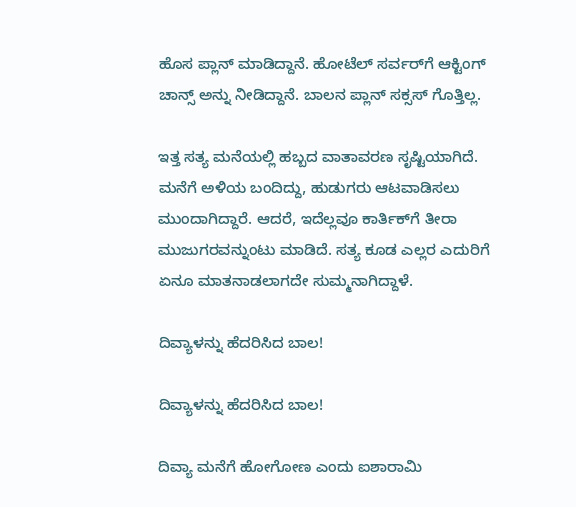ಹೊಸ ಪ್ಲಾನ್ ಮಾಡಿದ್ದಾನೆ. ಹೋಟೆಲ್‌ ಸರ್ವರ್‌ಗೆ ಆಕ್ಟಿಂಗ್ ಚಾನ್ಸ್ ಅನ್ನು ನೀಡಿದ್ದಾನೆ. ಬಾಲನ ಪ್ಲಾನ್ ಸಕ್ಸಸ್ ಗೊತ್ತಿಲ್ಲ.

ಇತ್ತ ಸತ್ಯ ಮನೆಯಲ್ಲಿ ಹಬ್ಬದ ವಾತಾವರಣ ಸೃಷ್ಟಿಯಾಗಿದೆ. ಮನೆಗೆ ಅಳಿಯ ಬಂದಿದ್ದು, ಹುಡುಗರು ಆಟವಾಡಿಸಲು ಮುಂದಾಗಿದ್ದಾರೆ. ಆದರೆ, ಇದೆಲ್ಲವೂ ಕಾರ್ತಿಕ್‌ಗೆ ತೀರಾ ಮುಜುಗರವನ್ನುಂಟು ಮಾಡಿದೆ. ಸತ್ಯ ಕೂಡ ಎಲ್ಲರ ಎದುರಿಗೆ ಏನೂ ಮಾತನಾಡಲಾಗದೇ ಸುಮ್ಮನಾಗಿದ್ದಾಳೆ.

ದಿವ್ಯಾಳನ್ನು ಹೆದರಿಸಿದ ಬಾಲ!

ದಿವ್ಯಾಳನ್ನು ಹೆದರಿಸಿದ ಬಾಲ!

ದಿವ್ಯಾ ಮನೆಗೆ ಹೋಗೋಣ ಎಂದು ಐಶಾರಾಮಿ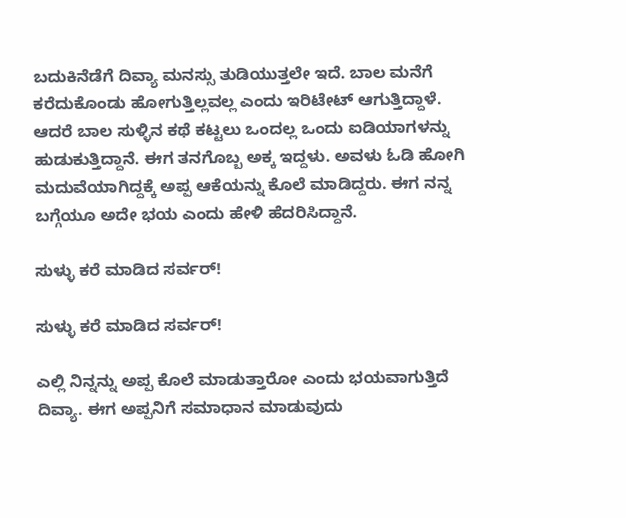ಬದುಕಿನೆಡೆಗೆ ದಿವ್ಯಾ ಮನಸ್ಸು ತುಡಿಯುತ್ತಲೇ ಇದೆ. ಬಾಲ ಮನೆಗೆ ಕರೆದುಕೊಂಡು ಹೋಗುತ್ತಿಲ್ಲವಲ್ಲ ಎಂದು ಇರಿಟೇಟ್ ಆಗುತ್ತಿದ್ದಾಳೆ. ಆದರೆ ಬಾಲ ಸುಳ್ಳಿನ ಕಥೆ ಕಟ್ಟಲು ಒಂದಲ್ಲ ಒಂದು ಐಡಿಯಾಗಳನ್ನು ಹುಡುಕುತ್ತಿದ್ದಾನೆ. ಈಗ ತನಗೊಬ್ಬ ಅಕ್ಕ ಇದ್ದಳು. ಅವಳು ಓಡಿ ಹೋಗಿ ಮದುವೆಯಾಗಿದ್ದಕ್ಕೆ ಅಪ್ಪ ಆಕೆಯನ್ನು ಕೊಲೆ ಮಾಡಿದ್ದರು. ಈಗ ನನ್ನ ಬಗ್ಗೆಯೂ ಅದೇ ಭಯ ಎಂದು ಹೇಳಿ ಹೆದರಿಸಿದ್ದಾನೆ.

ಸುಳ್ಳು ಕರೆ ಮಾಡಿದ ಸರ್ವರ್‌!

ಸುಳ್ಳು ಕರೆ ಮಾಡಿದ ಸರ್ವರ್‌!

ಎಲ್ಲಿ ನಿನ್ನನ್ನು ಅಪ್ಪ ಕೊಲೆ ಮಾಡುತ್ತಾರೋ ಎಂದು ಭಯವಾಗುತ್ತಿದೆ ದಿವ್ಯಾ. ಈಗ ಅಪ್ಪನಿಗೆ ಸಮಾಧಾನ ಮಾಡುವುದು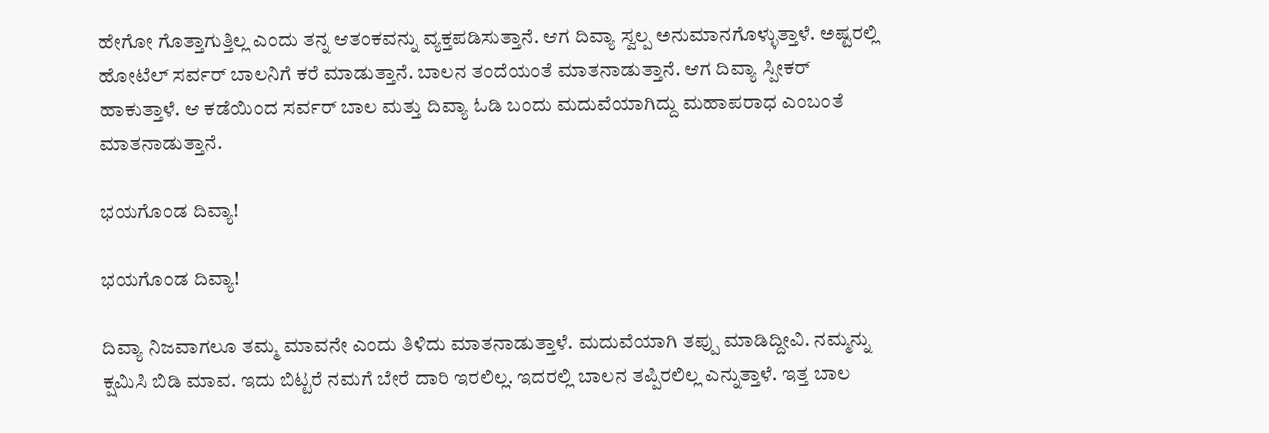ಹೇಗೋ ಗೊತ್ತಾಗುತ್ತಿಲ್ಲ ಎಂದು ತನ್ನ ಆತಂಕವನ್ನು ವ್ಯಕ್ತಪಡಿಸುತ್ತಾನೆ. ಆಗ ದಿವ್ಯಾ ಸ್ವಲ್ಪ ಅನುಮಾನಗೊಳ್ಳುತ್ತಾಳೆ. ಅಷ್ಟರಲ್ಲಿ ಹೋಟೆಲ್‌ ಸರ್ವರ್‌ ಬಾಲನಿಗೆ ಕರೆ ಮಾಡುತ್ತಾನೆ. ಬಾಲನ ತಂದೆಯಂತೆ ಮಾತನಾಡುತ್ತಾನೆ. ಆಗ ದಿವ್ಯಾ ಸ್ಪೀಕರ್‌ ಹಾಕುತ್ತಾಳೆ. ಆ ಕಡೆಯಿಂದ ಸರ್ವರ್‌ ಬಾಲ ಮತ್ತು ದಿವ್ಯಾ ಓಡಿ ಬಂದು ಮದುವೆಯಾಗಿದ್ದು ಮಹಾಪರಾಧ ಎಂಬಂತೆ ಮಾತನಾಡುತ್ತಾನೆ.

ಭಯಗೊಂಡ ದಿವ್ಯಾ!

ಭಯಗೊಂಡ ದಿವ್ಯಾ!

ದಿವ್ಯಾ ನಿಜವಾಗಲೂ ತಮ್ಮ ಮಾವನೇ ಎಂದು ತಿಳಿದು ಮಾತನಾಡುತ್ತಾಳೆ. ಮದುವೆಯಾಗಿ ತಪ್ಪು ಮಾಡಿದ್ದೀವಿ. ನಮ್ಮನ್ನು ಕ್ಷಮಿಸಿ ಬಿಡಿ ಮಾವ. ಇದು ಬಿಟ್ಟರೆ ನಮಗೆ ಬೇರೆ ದಾರಿ ಇರಲಿಲ್ಲ. ಇದರಲ್ಲಿ ಬಾಲನ ತಪ್ಪಿರಲಿಲ್ಲ ಎನ್ನುತ್ತಾಳೆ. ಇತ್ತ ಬಾಲ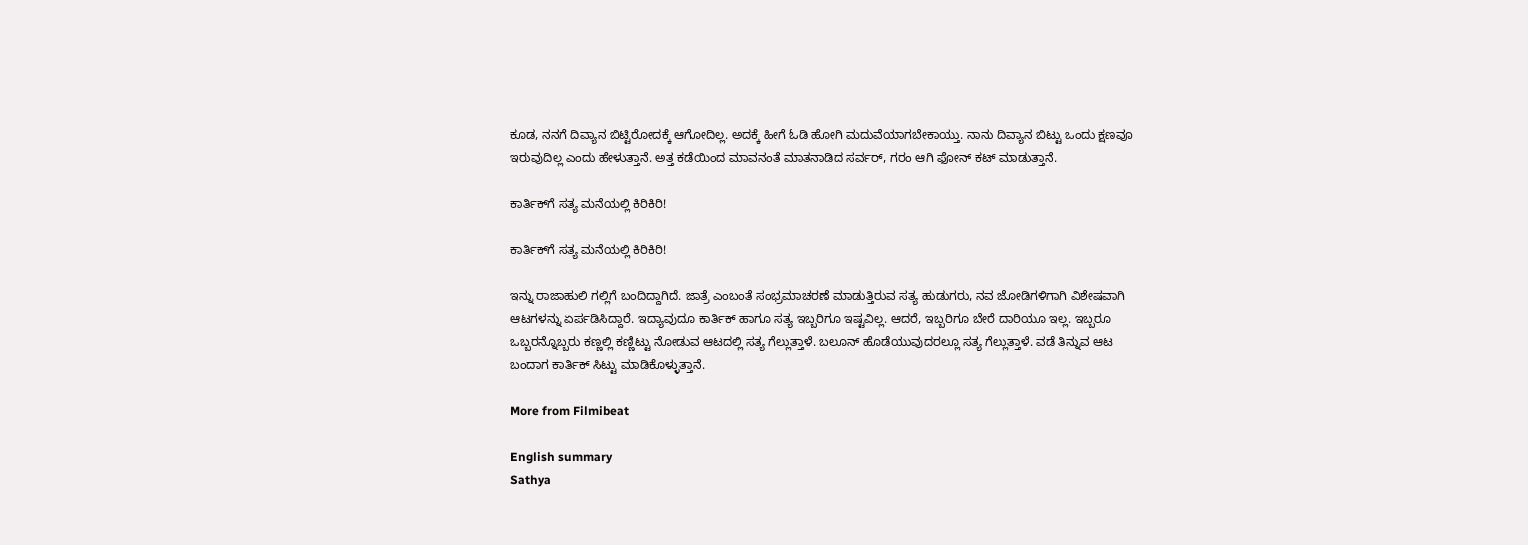ಕೂಡ, ನನಗೆ ದಿವ್ಯಾನ ಬಿಟ್ಟಿರೋದಕ್ಕೆ ಆಗೋದಿಲ್ಲ. ಅದಕ್ಕೆ ಹೀಗೆ ಓಡಿ ಹೋಗಿ ಮದುವೆಯಾಗಬೇಕಾಯ್ತು. ನಾನು ದಿವ್ಯಾನ ಬಿಟ್ಟು ಒಂದು ಕ್ಷಣವೂ ಇರುವುದಿಲ್ಲ ಎಂದು ಹೇಳುತ್ತಾನೆ. ಅತ್ತ ಕಡೆಯಿಂದ ಮಾವನಂತೆ ಮಾತನಾಡಿದ ಸರ್ವರ್‌, ಗರಂ ಆಗಿ ಫೋನ್‌ ಕಟ್‌ ಮಾಡುತ್ತಾನೆ.

ಕಾರ್ತಿಕ್‌ಗೆ ಸತ್ಯ ಮನೆಯಲ್ಲಿ ಕಿರಿಕಿರಿ!

ಕಾರ್ತಿಕ್‌ಗೆ ಸತ್ಯ ಮನೆಯಲ್ಲಿ ಕಿರಿಕಿರಿ!

ಇನ್ನು ರಾಜಾಹುಲಿ ಗಲ್ಲಿಗೆ ಬಂದಿದ್ದಾಗಿದೆ. ಜಾತ್ರೆ ಎಂಬಂತೆ ಸಂಭ್ರಮಾಚರಣೆ ಮಾಡುತ್ತಿರುವ ಸತ್ಯ ಹುಡುಗರು, ನವ ಜೋಡಿಗಳಿಗಾಗಿ ವಿಶೇಷವಾಗಿ ಆಟಗಳನ್ನು ಏರ್ಪಡಿಸಿದ್ದಾರೆ. ಇದ್ಯಾವುದೂ ಕಾರ್ತಿಕ್‌ ಹಾಗೂ ಸತ್ಯ ಇಬ್ಬರಿಗೂ ಇಷ್ಟವಿಲ್ಲ. ಆದರೆ, ಇಬ್ಬರಿಗೂ ಬೇರೆ ದಾರಿಯೂ ಇಲ್ಲ. ಇಬ್ಬರೂ ಒಬ್ಬರನ್ನೊಬ್ಬರು ಕಣ್ಣಲ್ಲಿ ಕಣ್ಣಿಟ್ಟು ನೋಡುವ ಆಟದಲ್ಲಿ ಸತ್ಯ ಗೆಲ್ಲುತ್ತಾಳೆ. ಬಲೂನ್‌ ಹೊಡೆಯುವುದರಲ್ಲೂ ಸತ್ಯ ಗೆಲ್ಲುತ್ತಾಳೆ. ವಡೆ ತಿನ್ನುವ ಆಟ ಬಂದಾಗ ಕಾರ್ತಿಕ್‌ ಸಿಟ್ಟು ಮಾಡಿಕೊಳ್ಳುತ್ತಾನೆ.

More from Filmibeat

English summary
Sathya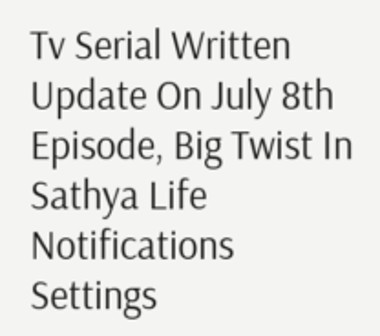Tv Serial Written Update On July 8th Episode, Big Twist In Sathya Life
Notifications
Settings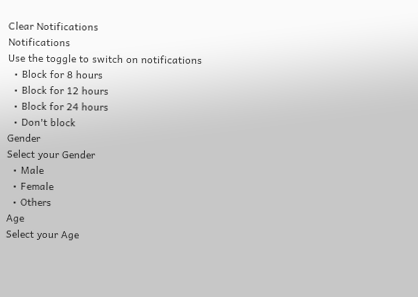Clear Notifications
Notifications
Use the toggle to switch on notifications
  • Block for 8 hours
  • Block for 12 hours
  • Block for 24 hours
  • Don't block
Gender
Select your Gender
  • Male
  • Female
  • Others
Age
Select your Age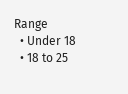Range
  • Under 18
  • 18 to 25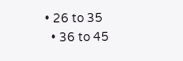• 26 to 35
  • 36 to 45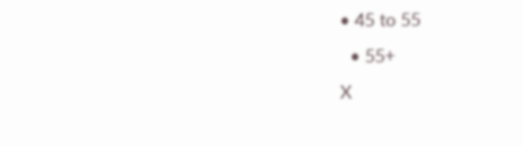• 45 to 55
  • 55+
X